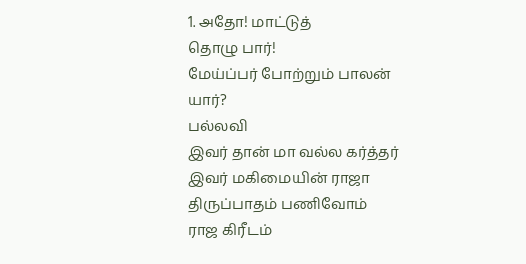1. அதோ! மாட்டுத்
தொழு பார்!
மேய்ப்பர் போற்றும் பாலன் யார்?
பல்லவி
இவர் தான் மா வல்ல கர்த்தர்
இவர் மகிமையின் ராஜா
திருப்பாதம் பணிவோம்
ராஜ கிரீடம்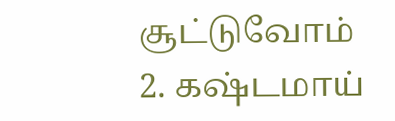சூட்டுவோம்
2. கஷ்டமாய்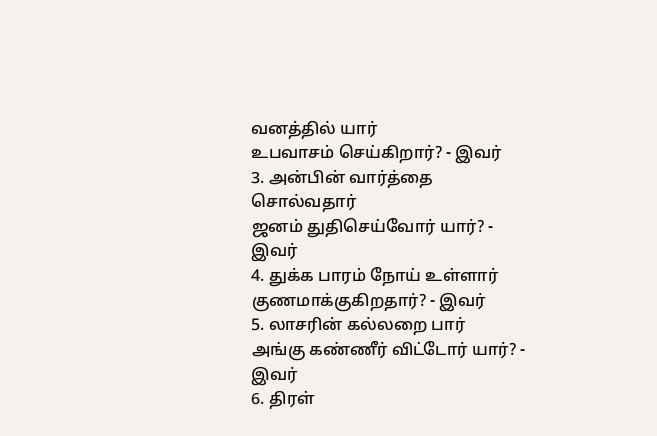வனத்தில் யார்
உபவாசம் செய்கிறார்? - இவர்
3. அன்பின் வார்த்தை சொல்வதார்
ஜனம் துதிசெய்வோர் யார்? - இவர்
4. துக்க பாரம் நோய் உள்ளார்
குணமாக்குகிறதார்? - இவர்
5. லாசரின் கல்லறை பார்
அங்கு கண்ணீர் விட்டோர் யார்? - இவர்
6. திரள்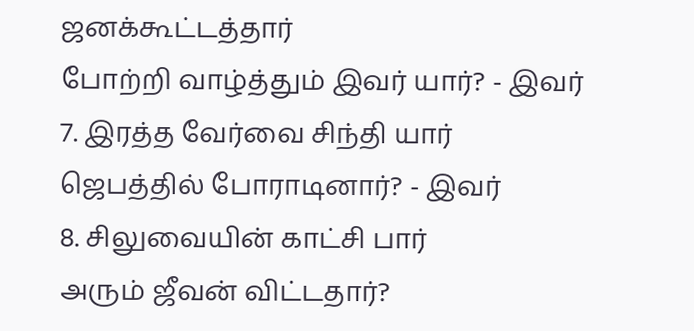ஜனக்கூட்டத்தார்
போற்றி வாழ்த்தும் இவர் யார்? - இவர்
7. இரத்த வேர்வை சிந்தி யார்
ஜெபத்தில் போராடினார்? - இவர்
8. சிலுவையின் காட்சி பார்
அரும் ஜீவன் விட்டதார்?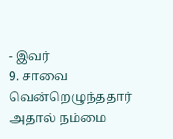- இவர்
9. சாவை வென்றெழுந்ததார்
அதால் நம்மை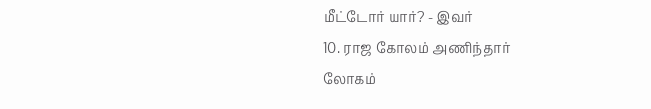மீட்டோர் யார்? - இவர்
10. ராஜ கோலம் அணிந்தார்
லோகம்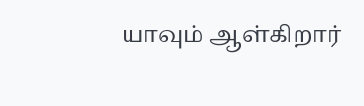யாவும் ஆள்கிறார்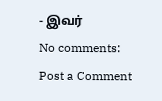- இவர்
No comments:
Post a Comment